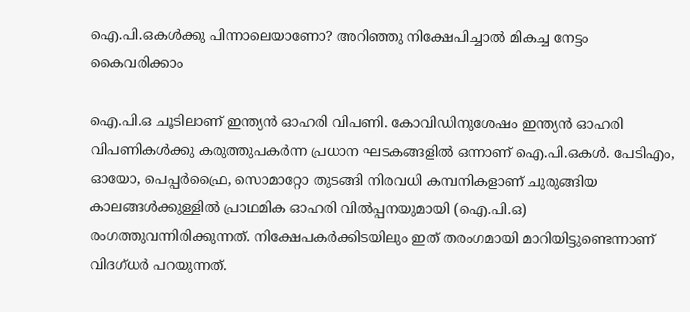ഐ.പി.ഒകള്‍ക്കു പിന്നാലെയാണോ? അറിഞ്ഞു നിക്ഷേപിച്ചാല്‍ മികച്ച നേട്ടം കൈവരിക്കാം

ഐ.പി.ഒ ചൂടിലാണ് ഇന്ത്യന്‍ ഓഹരി വിപണി. കോവിഡിനുശേഷം ഇന്ത്യന്‍ ഓഹരി വിപണികള്‍ക്കു കരുത്തുപകര്‍ന്ന പ്രധാന ഘടകങ്ങളില്‍ ഒന്നാണ് ഐ.പി.ഒകള്‍. പേടിഎം, ഓയോ, പെപ്പര്‍ഫ്രൈ, സൊമാറ്റോ തുടങ്ങി നിരവധി കമ്പനികളാണ് ചുരുങ്ങിയ കാലങ്ങള്‍ക്കുള്ളില്‍ പ്രാഥമിക ഓഹരി വില്‍പ്പനയുമായി (ഐ.പി.ഒ) രംഗത്തുവന്നിരിക്കുന്നത്. നിക്ഷേപകര്‍ക്കിടയിലും ഇത് തരംഗമായി മാറിയിട്ടുണ്ടെന്നാണ് വിദഗ്ധര്‍ പറയുന്നത്.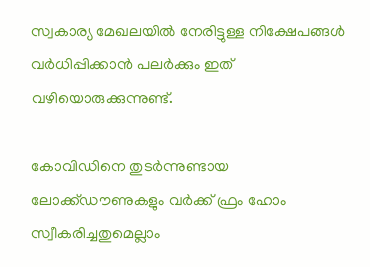സ്വകാര്യ മേഖലയില്‍ നേരിട്ടുള്ള നിക്ഷേപങ്ങള്‍ വര്‍ധിപ്പിക്കാന്‍ പലര്‍ക്കും ഇത് വഴിയൊരുക്കുന്നുണ്ട്.

കോവിഡിനെ തുടര്‍ന്നുണ്ടായ ലോക്ക്ഡൗണുകളും വര്‍ക്ക് ഫ്രം ഹോം സ്വീകരിച്ചതുമെല്ലാം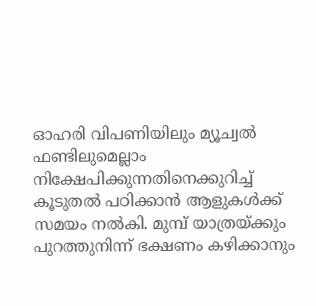ഓഹരി വിപണിയിലും മ്യൂച്വല്‍ ഫണ്ടിലുമെല്ലാം നിക്ഷേപിക്കുന്നതിനെക്കുറിച്ച് കൂടുതല്‍ പഠിക്കാന്‍ ആളുകള്‍ക്ക് സമയം നല്‍കി. മുമ്പ് യാത്രയ്ക്കും പുറത്തുനിന്ന് ഭക്ഷണം കഴിക്കാനും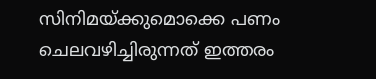സിനിമയ്ക്കുമൊക്കെ പണം ചെലവഴിച്ചിരുന്നത് ഇത്തരം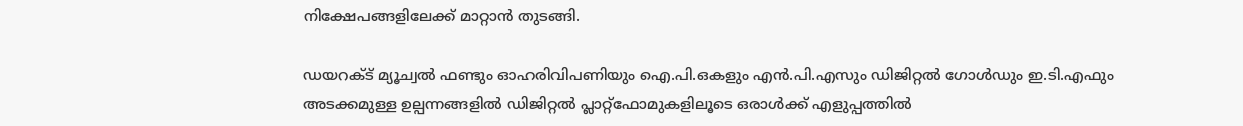നിക്ഷേപങ്ങളിലേക്ക് മാറ്റാന്‍ തുടങ്ങി.

ഡയറക്ട് മ്യൂച്വല്‍ ഫണ്ടും ഓഹരിവിപണിയും ഐ.പി.ഒകളും എന്‍.പി.എസും ഡിജിറ്റല്‍ ഗോള്‍ഡും ഇ.ടി.എഫും അടക്കമുള്ള ഉല്പന്നങ്ങളില്‍ ഡിജിറ്റല്‍ പ്ലാറ്റ്ഫോമുകളിലൂടെ ഒരാള്‍ക്ക് എളുപ്പത്തില്‍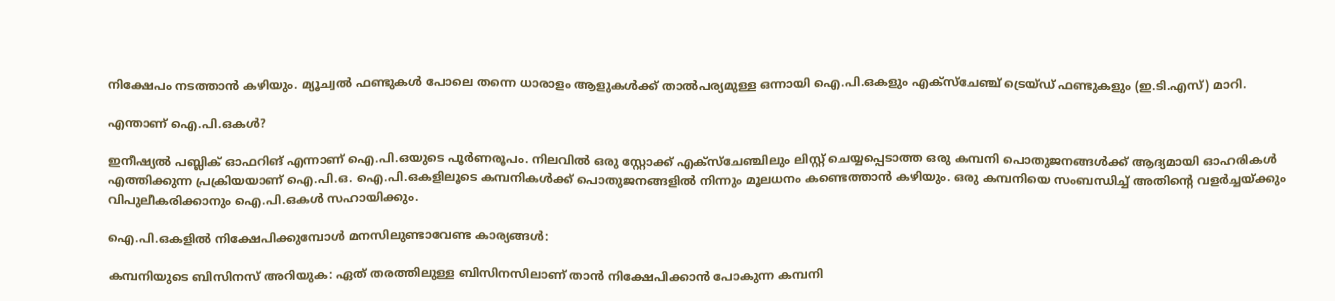നിക്ഷേപം നടത്താന്‍ കഴിയും. മ്യൂച്വല്‍ ഫണ്ടുകള്‍ പോലെ തന്നെ ധാരാളം ആളുകള്‍ക്ക് താല്‍പര്യമുള്ള ഒന്നായി ഐ.പി.ഒകളും എക്സ്ചേഞ്ച് ട്രെയ്ഡ് ഫണ്ടുകളും (ഇ.ടി.എസ്) മാറി.

എന്താണ് ഐ.പി.ഒകള്‍?

ഇനീഷ്യല്‍ പബ്ലിക് ഓഫറിങ് എന്നാണ് ഐ.പി.ഒയുടെ പൂര്‍ണരൂപം. നിലവില്‍ ഒരു സ്റ്റോക്ക് എക്സ്ചേഞ്ചിലും ലിസ്റ്റ് ചെയ്യപ്പെടാത്ത ഒരു കമ്പനി പൊതുജനങ്ങള്‍ക്ക് ആദ്യമായി ഓഹരികള്‍ എത്തിക്കുന്ന പ്രക്രിയയാണ് ഐ.പി.ഒ. ഐ.പി.ഒകളിലൂടെ കമ്പനികള്‍ക്ക് പൊതുജനങ്ങളില്‍ നിന്നും മൂലധനം കണ്ടെത്താന്‍ കഴിയും. ഒരു കമ്പനിയെ സംബന്ധിച്ച് അതിന്റെ വളര്‍ച്ചയ്ക്കും വിപുലീകരിക്കാനും ഐ.പി.ഒകള്‍ സഹായിക്കും.

ഐ.പി.ഒകളില്‍ നിക്ഷേപിക്കുമ്പോള്‍ മനസിലുണ്ടാവേണ്ട കാര്യങ്ങള്‍:

കമ്പനിയുടെ ബിസിനസ് അറിയുക: ഏത് തരത്തിലുള്ള ബിസിനസിലാണ് താന്‍ നിക്ഷേപിക്കാന്‍ പോകുന്ന കമ്പനി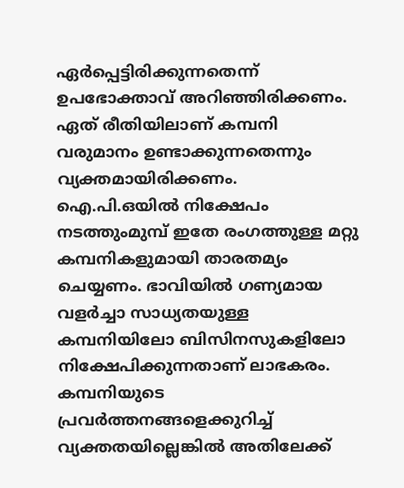ഏര്‍പ്പെട്ടിരിക്കുന്നതെന്ന് ഉപഭോക്താവ് അറിഞ്ഞിരിക്കണം. ഏത് രീതിയിലാണ് കമ്പനി വരുമാനം ഉണ്ടാക്കുന്നതെന്നും വ്യക്തമായിരിക്കണം. ഐ.പി.ഒയില്‍ നിക്ഷേപം നടത്തുംമുമ്പ് ഇതേ രംഗത്തുള്ള മറ്റു കമ്പനികളുമായി താരതമ്യം ചെയ്യണം. ഭാവിയില്‍ ഗണ്യമായ വളര്‍ച്ചാ സാധ്യതയുള്ള കമ്പനിയിലോ ബിസിനസുകളിലോ നിക്ഷേപിക്കുന്നതാണ് ലാഭകരം. കമ്പനിയുടെ പ്രവര്‍ത്തനങ്ങളെക്കുറിച്ച് വ്യക്തതയില്ലെങ്കില്‍ അതിലേക്ക്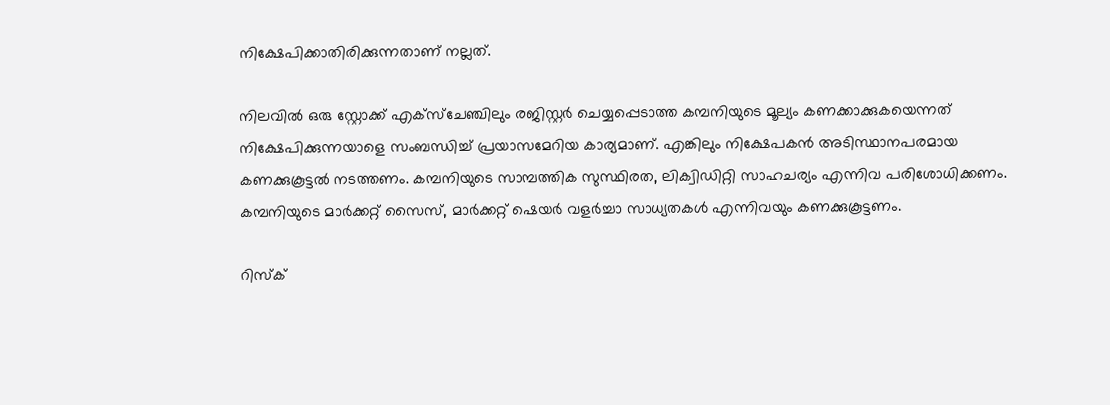നിക്ഷേപിക്കാതിരിക്കുന്നതാണ് നല്ലത്.

നിലവില്‍ ഒരു സ്റ്റോക്ക് എക്സ്ചേഞ്ചിലും രജിസ്റ്റര്‍ ചെയ്യപ്പെടാത്ത കമ്പനിയുടെ മൂല്യം കണക്കാക്കുകയെന്നത് നിക്ഷേപിക്കുന്നയാളെ സംബന്ധിച്ച് പ്രയാസമേറിയ കാര്യമാണ്. എങ്കിലും നിക്ഷേപകന്‍ അടിസ്ഥാനപരമായ കണക്കുകൂട്ടല്‍ നടത്തണം. കമ്പനിയുടെ സാമ്പത്തിക സുസ്ഥിരത, ലിക്വിഡിറ്റി സാഹചര്യം എന്നിവ പരിശോധിക്കണം. കമ്പനിയുടെ മാര്‍ക്കറ്റ് സൈസ്, മാര്‍ക്കറ്റ് ഷെയര്‍ വളര്‍ച്ചാ സാധ്യതകള്‍ എന്നിവയും കണക്കുകൂട്ടണം.

റിസ്‌ക്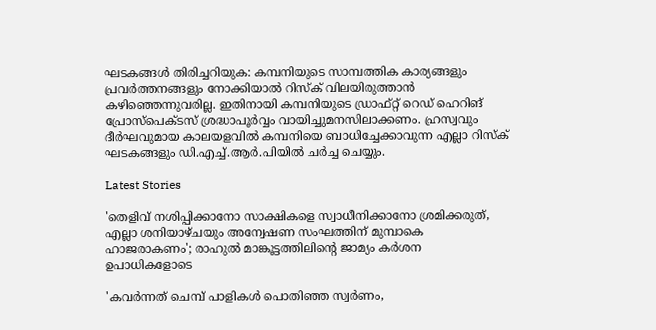ഘടകങ്ങള്‍ തിരിച്ചറിയുക: കമ്പനിയുടെ സാമ്പത്തിക കാര്യങ്ങളും പ്രവര്‍ത്തനങ്ങളും നോക്കിയാല്‍ റിസ്‌ക് വിലയിരുത്താന്‍ കഴിഞ്ഞെന്നുവരില്ല. ഇതിനായി കമ്പനിയുടെ ഡ്രാഫ്റ്റ് റെഡ് ഹെറിങ് പ്രോസ്പെക്ടസ് ശ്രദ്ധാപൂര്‍വ്വം വായിച്ചുമനസിലാക്കണം. ഹ്രസ്വവും ദീര്‍ഘവുമായ കാലയളവില്‍ കമ്പനിയെ ബാധിച്ചേക്കാവുന്ന എല്ലാ റിസ്‌ക് ഘടകങ്ങളും ഡി.എച്ച്.ആര്‍.പിയില്‍ ചര്‍ച്ച ചെയ്യും.

Latest Stories

'തെളിവ് നശിപ്പിക്കാനോ സാക്ഷികളെ സ്വാധീനിക്കാനോ ശ്രമിക്കരുത്, എല്ലാ ശനിയാഴ്ചയും അന്വേഷണ സംഘത്തിന് മുമ്പാകെ ഹാജരാകണം'; രാഹുൽ മാങ്കൂട്ടത്തിലിന്റെ ജാമ്യം കർശന ഉപാധികളോടെ

'കവർന്നത് ചെമ്പ് പാളികൾ പൊതിഞ്ഞ സ്വർണം,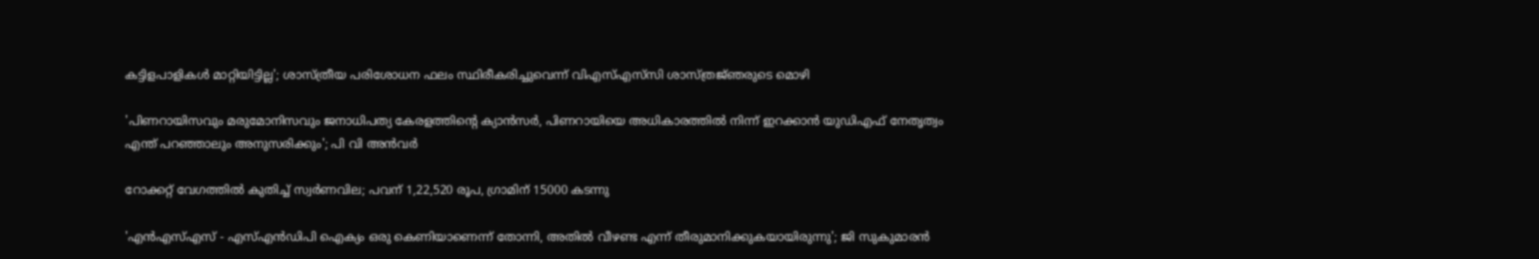കട്ടിളപാളികൾ മാറ്റിയിട്ടില്ല'; ശാസ്ത്രീയ പരിശോധന ഫലം സ്ഥിരീകരിച്ചുവെന്ന് വിഎസ്എസ്‍സി ശാസ്ത്രജ്‌ഞരുടെ മൊഴി

'പിണറായിസവും മരുമോനിസവും ജനാധിപത്യ കേരളത്തിന്റെ ക്യാൻസർ, പിണറായിയെ അധികാരത്തിൽ നിന്ന് ഇറക്കാൻ യുഡിഎഫ് നേതൃത്വം എന്ത്‌ പറഞ്ഞാലും അനുസരിക്കും'; പി വി അൻവർ

റോക്കറ്റ് വേഗത്തിൽ കുതിച്ച് സ്വർണവില; പവന് 1,22,520 രൂപ, ഗ്രാമിന് 15000 കടന്നു

'എന്‍എസ്എസ് - എസ്എന്‍ഡിപി ഐക്യം ഒരു കെണിയാണെന്ന് തോന്നി, അതിൽ വീഴണ്ട എന്ന് തീരുമാനിക്കുകയായിരുന്നു'; ജി സുകുമാരൻ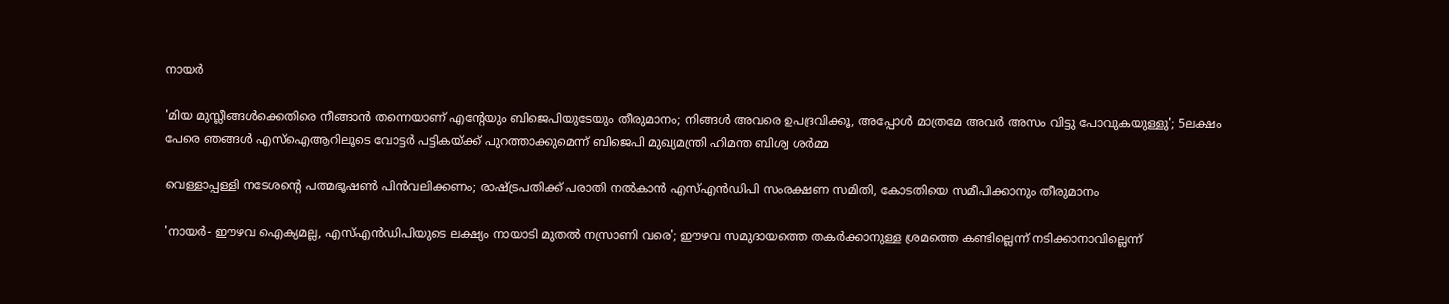നായർ

'മിയ മുസ്ലീങ്ങള്‍ക്കെതിരെ നീങ്ങാന്‍ തന്നെയാണ് എന്റേയും ബിജെപിയുടേയും തീരുമാനം; നിങ്ങള്‍ അവരെ ഉപദ്രവിക്കൂ, അപ്പോള്‍ മാത്രമേ അവര്‍ അസം വിട്ടു പോവുകയുള്ളു'; 5ലക്ഷം പേരെ ഞങ്ങള്‍ എസ്‌ഐആറിലൂടെ വോട്ടര്‍ പട്ടികയ്ക്ക് പുറത്താക്കുമെന്ന് ബിജെപി മുഖ്യമന്ത്രി ഹിമന്ത ബിശ്വ ശര്‍മ്മ

വെള്ളാപ്പള്ളി നടേശന്റെ പത്മഭൂഷൺ പിൻവലിക്കണം; രാഷ്ട്രപതിക്ക് പരാതി നൽകാൻ എസ്എൻഡിപി സംരക്ഷണ സമിതി, കോടതിയെ സമീപിക്കാനും തീരുമാനം

'നായർ- ഈഴവ ഐക്യമല്ല, എസ്എൻഡിപിയുടെ ലക്ഷ്യം നായാടി മുതൽ നസ്രാണി വരെ'; ഈഴവ സമുദായത്തെ തകർക്കാനുള്ള ശ്രമത്തെ കണ്ടില്ലെന്ന് നടിക്കാനാവില്ലെന്ന്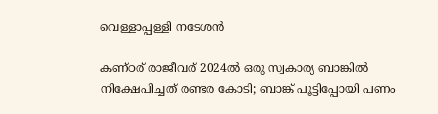വെള്ളാപ്പള്ളി നടേശൻ

കണ്ഠര് രാജീവര് 2024ല്‍ ഒരു സ്വകാര്യ ബാങ്കില്‍ നിക്ഷേപിച്ചത് രണ്ടര കോടി; ബാങ്ക് പൂട്ടിപ്പോയി പണം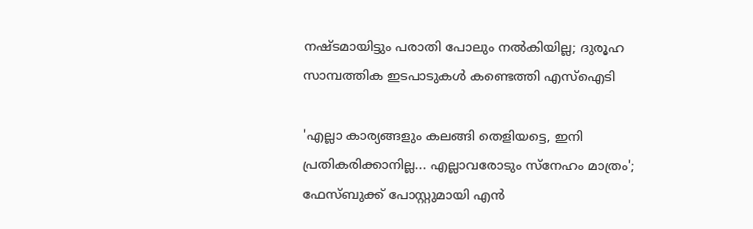നഷ്ടമായിട്ടും പരാതി പോലും നല്‍കിയില്ല; ദുരൂഹ സാമ്പത്തിക ഇടപാടുകള്‍ കണ്ടെത്തി എസ്‌ഐടി

'എല്ലാ കാര്യങ്ങളും കലങ്ങി തെളിയട്ടെ, ഇനി പ്രതികരിക്കാനില്ല... എല്ലാവരോടും സ്നേഹം മാത്രം'; ഫേസ്ബുക്ക് പോസ്റ്റുമായി എൻ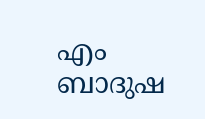എം ബാദുഷ